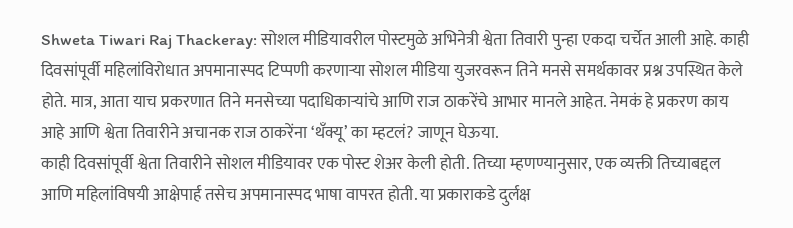Shweta Tiwari Raj Thackeray: सोशल मीडियावरील पोस्टमुळे अभिनेत्री श्वेता तिवारी पुन्हा एकदा चर्चेत आली आहे. काही दिवसांपूर्वी महिलांविरोधात अपमानास्पद टिप्पणी करणाऱ्या सोशल मीडिया युजरवरून तिने मनसे समर्थकावर प्रश्न उपस्थित केले होते. मात्र, आता याच प्रकरणात तिने मनसेच्या पदाधिकाऱ्यांचे आणि राज ठाकरेंचे आभार मानले आहेत. नेमकं हे प्रकरण काय आहे आणि श्वेता तिवारीने अचानक राज ठाकरेंना ‘थँक्यू’ का म्हटलं? जाणून घेऊया.
काही दिवसांपूर्वी श्वेता तिवारीने सोशल मीडियावर एक पोस्ट शेअर केली होती. तिच्या म्हणण्यानुसार, एक व्यक्ती तिच्याबद्दल आणि महिलांविषयी आक्षेपार्ह तसेच अपमानास्पद भाषा वापरत होती. या प्रकाराकडे दुर्लक्ष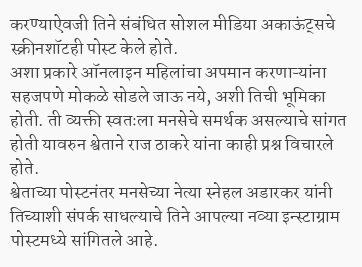करण्याऐवजी तिने संबंधित सोशल मीडिया अकाऊंट्सचे स्क्रीनशॉटही पोस्ट केले होते.
अशा प्रकारे ऑनलाइन महिलांचा अपमान करणाऱ्यांना सहजपणे मोकळे सोडले जाऊ नये, अशी तिची भूमिका होती. ती व्यक्ती स्वतःला मनसेचे समर्थक असल्याचे सांगत होती यावरुन श्वेताने राज ठाकरे यांना काही प्रश्न विचारले होते.
श्वेताच्या पोस्टनंतर मनसेच्या नेत्या स्नेहल अडारकर यांनी तिच्याशी संपर्क साधल्याचे तिने आपल्या नव्या इन्स्टाग्राम पोस्टमध्ये सांगितले आहे.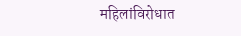महिलांविरोधात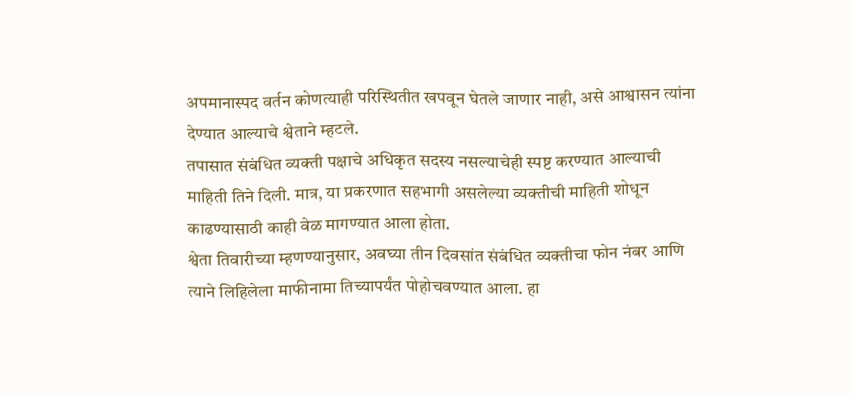अपमानास्पद वर्तन कोणत्याही परिस्थितीत खपवून घेतले जाणार नाही, असे आश्वासन त्यांना देण्यात आल्याचे श्वेताने म्हटले.
तपासात संबंधित व्यक्ती पक्षाचे अधिकृत सदस्य नसल्याचेही स्पष्ट करण्यात आल्याची माहिती तिने दिली. मात्र, या प्रकरणात सहभागी असलेल्या व्यक्तीची माहिती शोधून काढण्यासाठी काही वेळ मागण्यात आला होता.
श्वेता तिवारीच्या म्हणण्यानुसार, अवघ्या तीन दिवसांत संबंधित व्यक्तीचा फोन नंबर आणि त्याने लिहिलेला माफीनामा तिच्यापर्यंत पोहोचवण्यात आला. हा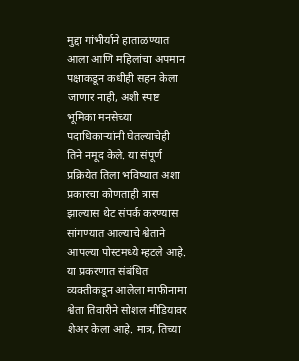मुद्दा गांभीर्याने हाताळण्यात आला आणि महिलांचा अपमान पक्षाकडून कधीही सहन केला जाणार नाही, अशी स्पष्ट भूमिका मनसेच्या पदाधिकाऱ्यांनी घेतल्याचेही तिने नमूद केले. या संपूर्ण प्रक्रियेत तिला भविष्यात अशा प्रकारचा कोणताही त्रास झाल्यास थेट संपर्क करण्यास सांगण्यात आल्याचे श्वेताने आपल्या पोस्टमध्ये म्हटले आहे.
या प्रकरणात संबंधित व्यक्तीकडून आलेला माफीनामा श्वेता तिवारीने सोशल मीडियावर शेअर केला आहे. मात्र, तिच्या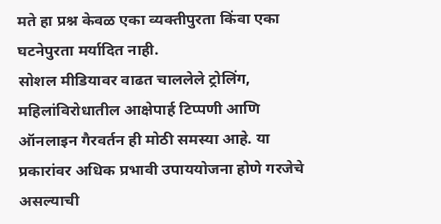मते हा प्रश्न केवळ एका व्यक्तीपुरता किंवा एका घटनेपुरता मर्यादित नाही.
सोशल मीडियावर वाढत चाललेले ट्रोलिंग, महिलांविरोधातील आक्षेपार्ह टिप्पणी आणि ऑनलाइन गैरवर्तन ही मोठी समस्या आहे. या प्रकारांवर अधिक प्रभावी उपाययोजना होणे गरजेचे असल्याची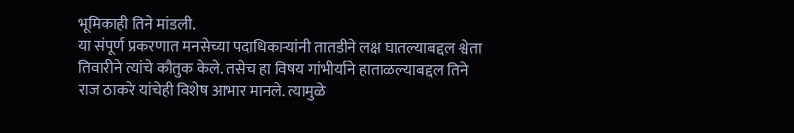भूमिकाही तिने मांडली.
या संपूर्ण प्रकरणात मनसेच्या पदाधिकाऱ्यांनी तातडीने लक्ष घातल्याबद्दल श्वेता तिवारीने त्यांचे कौतुक केले. तसेच हा विषय गांभीर्याने हाताळल्याबद्दल तिने राज ठाकरे यांचेही विशेष आभार मानले. त्यामुळे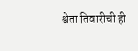श्वेता तिवारीची ही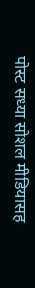पोस्ट सध्या सोशल मीडियासह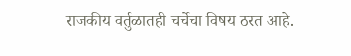राजकीय वर्तुळातही चर्चेचा विषय ठरत आहे.